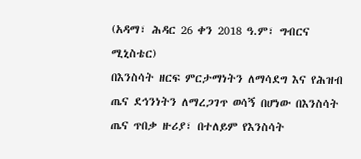(አዳማ፣ ሕዳር 26 ቀን 2018 ዓ.ም፣ ግብርና ሚኒስቴር)
በእንስሳት ዘርፍ ምርታማነትን ለማሳደግ እና የሕዝብ ጤና ደኅንነትን ለማረጋገጥ ወሳኝ በሆነው በእንስሳት ጤና ጥበቃ ዙሪያ፣ በተለይም የእንስሳት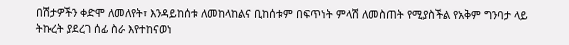በሽታዎችን ቀድሞ ለመለየት፣ እንዳይከሰቱ ለመከላከልና ቢከሰቱም በፍጥነት ምላሽ ለመስጠት የሚያስችል የአቅም ግንባታ ላይ ትኩረት ያደረገ ሰፊ ስራ እየተከናወነ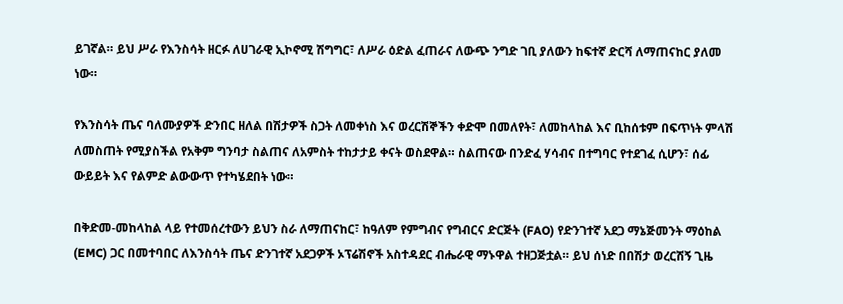ይገኛል። ይህ ሥራ የእንስሳት ዘርፉ ለሀገራዊ ኢኮኖሚ ሽግግር፣ ለሥራ ዕድል ፈጠራና ለውጭ ንግድ ገቢ ያለውን ከፍተኛ ድርሻ ለማጠናከር ያለመ ነው።

የእንስሳት ጤና ባለሙያዎች ድንበር ዘለል በሽታዎች ስጋት ለመቀነስ እና ወረርሽኞችን ቀድሞ በመለየት፣ ለመከላከል እና ቢከሰቱም በፍጥነት ምላሽ ለመስጠት የሚያስችል የአቅም ግንባታ ስልጠና ለአምስት ተከታታይ ቀናት ወስደዋል። ስልጠናው በንድፈ ሃሳብና በተግባር የተደገፈ ሲሆን፣ ሰፊ ውይይት እና የልምድ ልውውጥ የተካሄደበት ነው።

በቅድመ-መከላከል ላይ የተመሰረተውን ይህን ስራ ለማጠናከር፣ ከዓለም የምግብና የግብርና ድርጅት (FAO) የድንገተኛ አደጋ ማኔጅመንት ማዕከል (EMC) ጋር በመተባበር ለእንስሳት ጤና ድንገተኛ አደጋዎች ኦፕሬሽኖች አስተዳደር ብሔራዊ ማኑዋል ተዘጋጅቷል። ይህ ሰነድ በበሽታ ወረርሽኝ ጊዜ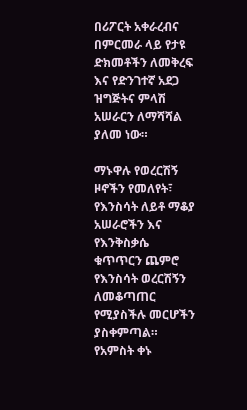በሪፖርት አቀራረብና በምርመራ ላይ የታዩ ድክመቶችን ለመቅረፍ እና የድንገተኛ አደጋ ዝግጅትና ምላሽ አሠራርን ለማሻሻል ያለመ ነው።

ማኑዋሉ የወረርሽኝ ዞኖችን የመለየት፣ የእንስሳት ለይቶ ማቆያ አሠራሮችን እና የእንቅስቃሴ ቁጥጥርን ጨምሮ የእንስሳት ወረርሽኝን ለመቆጣጠር የሚያስችሉ መርሆችን ያስቀምጣል። የአምስት ቀኑ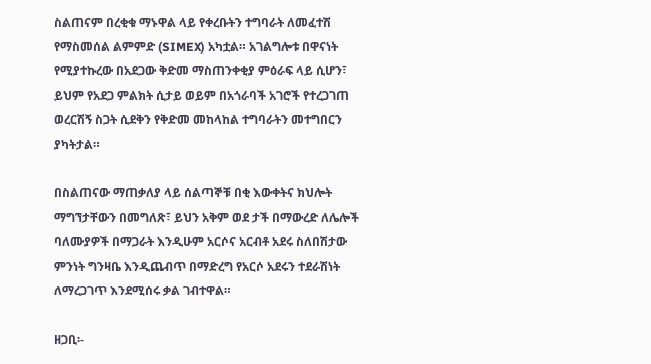ስልጠናም በረቂቁ ማኑዋል ላይ የቀረቡትን ተግባራት ለመፈተሽ የማስመሰል ልምምድ (SIMEX) አካቷል። አገልግሎቱ በዋናነት የሚያተኩረው በአደጋው ቅድመ ማስጠንቀቂያ ምዕራፍ ላይ ሲሆን፣ ይህም የአደጋ ምልክት ሲታይ ወይም በአጎራባች አገሮች የተረጋገጠ ወረርሽኝ ስጋት ሲደቅን የቅድመ መከላከል ተግባራትን መተግበርን ያካትታል።

በስልጠናው ማጠቃለያ ላይ ሰልጣኞቹ በቂ እውቀትና ክህሎት ማግኘታቸውን በመግለጽ፣ ይህን አቅም ወደ ታች በማውረድ ለሌሎች ባለሙያዎች በማጋራት እንዲሁም አርሶና አርብቶ አደሩ ስለበሽታው ምንነት ግንዛቤ እንዲጨብጥ በማድረግ የአርሶ አደሩን ተደራሽነት ለማረጋገጥ እንደሚሰሩ ቃል ገብተዋል።

ዘጋቢ፡-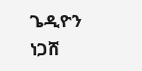ጌዲዮን ነጋሸ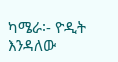ካሜራ፡- ዮዲት እንዳለው